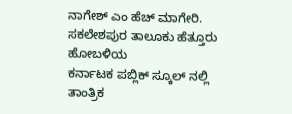ನಾಗೇಶ್ ಎಂ ಹೆಚ್ ಮಾಗೇರಿ.
ಸಕಲೇಶಪುರ ತಾಲೂಕು ಹೆತ್ತೂರು ಹೋಬಳಿಯ
ಕರ್ನಾಟಕ ಪಬ್ಲಿಕ್ ಸ್ಕೂಲ್ ನಲ್ಲಿ ತಾಂತ್ರಿಕ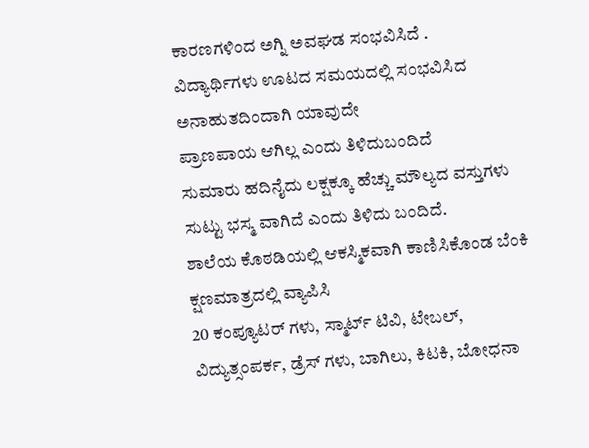ಕಾರಣಗಳಿಂದ ಅಗ್ನಿ ಅವಘಡ ಸಂಭವಿಸಿದೆ .
ವಿದ್ಯಾರ್ಥಿಗಳು ಊಟದ ಸಮಯದಲ್ಲಿ ಸಂಭವಿಸಿದ ಅನಾಹುತದಿಂದಾಗಿ ಯಾವುದೇ
ಪ್ರಾಣಪಾಯ ಆಗಿಲ್ಲ ಎಂದು ತಿಳಿದುಬಂದಿದೆ
ಸುಮಾರು ಹದಿನೈದು ಲಕ್ಷಕ್ಕೂ ಹೆಚ್ಚು ಮೌಲ್ಯದ ವಸ್ತುಗಳು ಸುಟ್ಟು ಭಸ್ಮ ವಾಗಿದೆ ಎಂದು ತಿಳಿದು ಬಂದಿದೆ.
ಶಾಲೆಯ ಕೊಠಡಿಯಲ್ಲಿ ಆಕಸ್ಮಿಕವಾಗಿ ಕಾಣಿಸಿಕೊಂಡ ಬೆಂಕಿ ಕ್ಷಣಮಾತ್ರದಲ್ಲಿ ವ್ಯಾಪಿಸಿ
20 ಕಂಪ್ಯೂಟರ್ ಗಳು, ಸ್ಮಾರ್ಟ್ ಟಿವಿ, ಟೇಬಲ್, ವಿದ್ಯುತ್ಸಂಪರ್ಕ, ಡ್ರೆಸ್ ಗಳು, ಬಾಗಿಲು, ಕಿಟಕಿ, ಬೋಧನಾ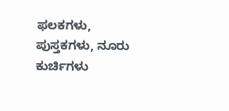ಫಲಕಗಳು, ಪುಸ್ತಕಗಳು, ನೂರು ಕುರ್ಚಿಗಳು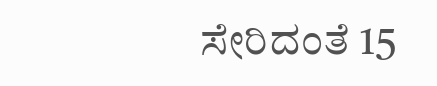ಸೇರಿದಂತೆ 15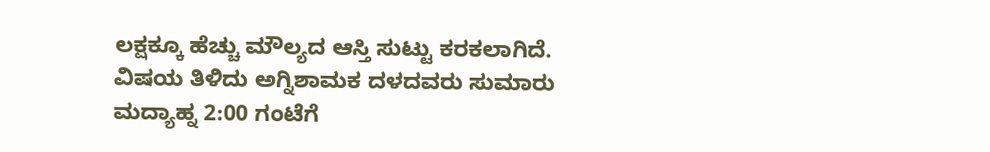ಲಕ್ಷಕ್ಕೂ ಹೆಚ್ಚು ಮೌಲ್ಯದ ಆಸ್ತಿ ಸುಟ್ಟು ಕರಕಲಾಗಿದೆ.
ವಿಷಯ ತಿಳಿದು ಅಗ್ನಿಶಾಮಕ ದಳದವರು ಸುಮಾರು
ಮದ್ಯಾಹ್ನ 2:00 ಗಂಟೆಗೆ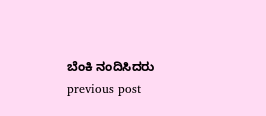ಬೆಂಕಿ ನಂದಿಸಿದರು
previous post